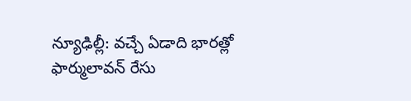న్యూఢిల్లీ: వచ్చే ఏడాది భారత్లో ఫార్ములావన్ రేసు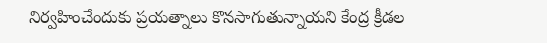నిర్వహించేందుకు ప్రయత్నాలు కొనసాగుతున్నాయని కేంద్ర క్రీడల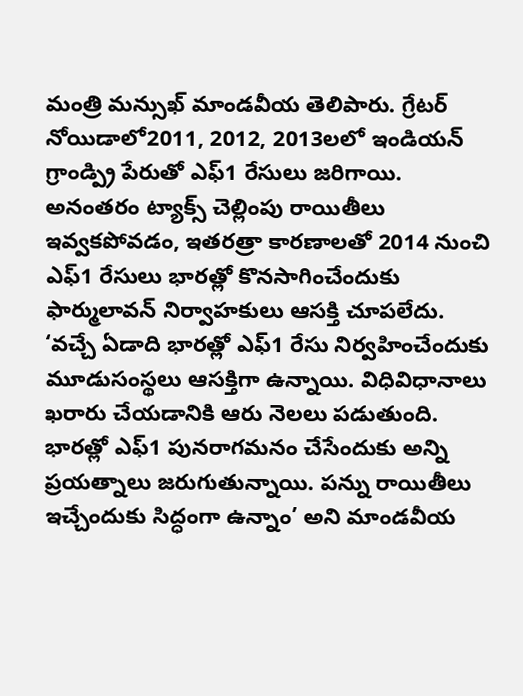మంత్రి మన్సుఖ్ మాండవీయ తెలిపారు. గ్రేటర్ నోయిడాలో2011, 2012, 2013లలో ఇండియన్ గ్రాండ్ప్రి పేరుతో ఎఫ్1 రేసులు జరిగాయి. అనంతరం ట్యాక్స్ చెల్లింపు రాయితీలు ఇవ్వకపోవడం, ఇతరత్రా కారణాలతో 2014 నుంచి ఎఫ్1 రేసులు భారత్లో కొనసాగించేందుకు ఫార్ములావన్ నిర్వాహకులు ఆసక్తి చూపలేదు. ‘వచ్చే ఏడాది భారత్లో ఎఫ్1 రేసు నిర్వహించేందుకు మూడుసంస్థలు ఆసక్తిగా ఉన్నాయి. విధివిధానాలు ఖరారు చేయడానికి ఆరు నెలలు పడుతుంది. భారత్లో ఎఫ్1 పునరాగమనం చేసేందుకు అన్ని ప్రయత్నాలు జరుగుతున్నాయి. పన్ను రాయితీలు ఇచ్చేందుకు సిద్ధంగా ఉన్నాం’ అని మాండవీయ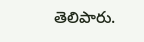తెలిపారు.